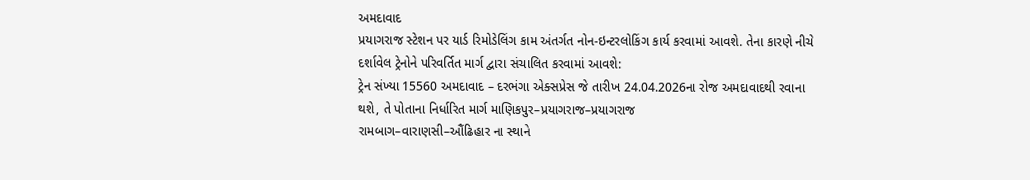અમદાવાદ
પ્રયાગરાજ સ્ટેશન પર યાર્ડ રિમોડેલિંગ કામ અંતર્ગત નોન-ઇન્ટરલોકિંગ કાર્ય કરવામાં આવશે. તેના કારણે નીચે દર્શાવેલ ટ્રેનોને પરિવર્તિત માર્ગ દ્વારા સંચાલિત કરવામાં આવશે:
ટ્રેન સંખ્યા 15560 અમદાવાદ – દરભંગા એક્સપ્રેસ જે તારીખ 24.04.2026ના રોજ અમદાવાદથી રવાના થશે, તે પોતાના નિર્ધારિત માર્ગ માણિકપુર–પ્રયાગરાજ–પ્રયાગરાજ
રામબાગ–વારાણસી–ઔંઢિહાર ના સ્થાને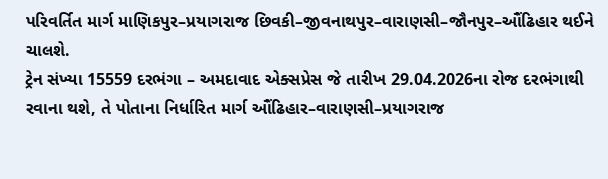પરિવર્તિત માર્ગ માણિકપુર–પ્રયાગરાજ છિવકી–જીવનાથપુર–વારાણસી–જૌનપુર–ઔંઢિહાર થઈને ચાલશે.
ટ્રેન સંખ્યા 15559 દરભંગા – અમદાવાદ એક્સપ્રેસ જે તારીખ 29.04.2026ના રોજ દરભંગાથી રવાના થશે, તે પોતાના નિર્ધારિત માર્ગ ઔંઢિહાર–વારાણસી–પ્રયાગરાજ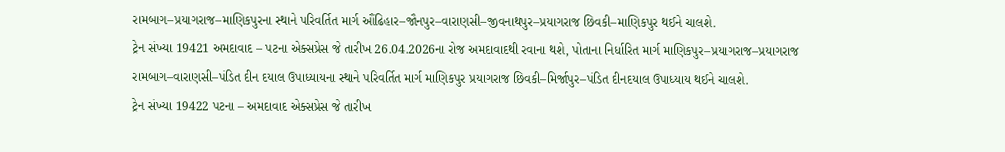રામબાગ–પ્રયાગરાજ–માણિકપુરના સ્થાને પરિવર્તિત માર્ગ ઔંઢિહાર–જૌનપુર–વારાણસી–જીવનાથપુર–પ્રયાગરાજ છિવકી–માણિકપુર થઈને ચાલશે.
ટ્રેન સંખ્યા 19421 અમદાવાદ – પટના એક્સપ્રેસ જે તારીખ 26.04.2026ના રોજ અમદાવાદથી રવાના થશે, પોતાના નિર્ધારિત માર્ગ માણિકપુર–પ્રયાગરાજ–પ્રયાગરાજ રામબાગ–વારાણસી–પંડિત દીન દયાલ ઉપાધ્યાયના સ્થાને પરિવર્તિત માર્ગ માણિકપુર પ્રયાગરાજ છિવકી–મિર્જાપુર–પંડિત દીનદયાલ ઉપાધ્યાય થઈને ચાલશે.
ટ્રેન સંખ્યા 19422 પટના – અમદાવાદ એક્સપ્રેસ જે તારીખ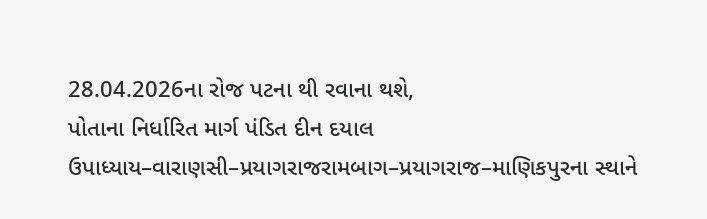28.04.2026ના રોજ પટના થી રવાના થશે,
પોતાના નિર્ધારિત માર્ગ પંડિત દીન દયાલ ઉપાધ્યાય–વારાણસી–પ્રયાગરાજરામબાગ–પ્રયાગરાજ–માણિકપુરના સ્થાને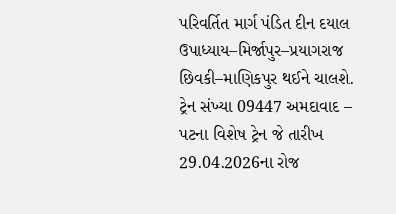પરિવર્તિત માર્ગ પંડિત દીન દયાલ ઉપાધ્યાય–મિર્જાપુર–પ્રયાગરાજ છિવકી–માણિકપુર થઈને ચાલશે.
ટ્રેન સંખ્યા 09447 અમદાવાદ – પટના વિશેષ ટ્રેન જે તારીખ 29.04.2026ના રોજ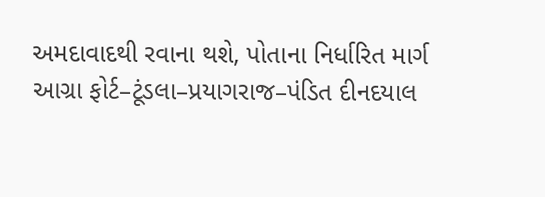અમદાવાદથી રવાના થશે, પોતાના નિર્ધારિત માર્ગ આગ્રા ફોર્ટ–ટૂંડલા–પ્રયાગરાજ–પંડિત દીનદયાલ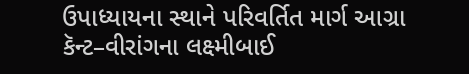ઉપાધ્યાયના સ્થાને પરિવર્તિત માર્ગ આગ્રા કૅન્ટ–વીરાંગના લક્ષ્મીબાઈ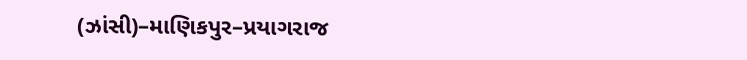(ઝાંસી)–માણિકપુર–પ્રયાગરાજ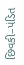છિવકી–પંડિત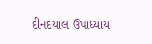દીનદયાલ ઉપાધ્યાય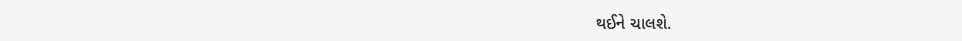થઈને ચાલશે.